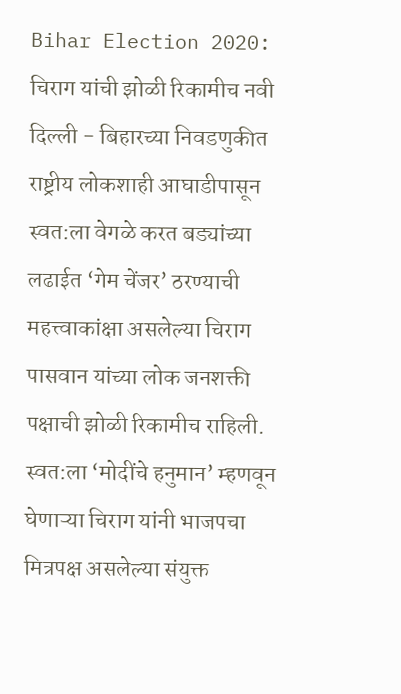Bihar Election 2020: चिराग यांची झोळी रिकामीच नवी दिल्ली - बिहारच्या निवडणुकीत राष्ट्रीय लोकशाही आघाडीपासून स्वत:ला वेगळे करत बड्यांच्या लढाईत ‘गेम चेंजर’ ठरण्याची महत्त्वाकांक्षा असलेल्या चिराग पासवान यांच्या लोक जनशक्ती पक्षाची झोळी रिकामीच राहिली. स्वत:ला ‘मोदींचे हनुमान’ म्हणवून घेणाऱ्या चिराग यांनी भाजपचा मित्रपक्ष असलेल्या संयुक्त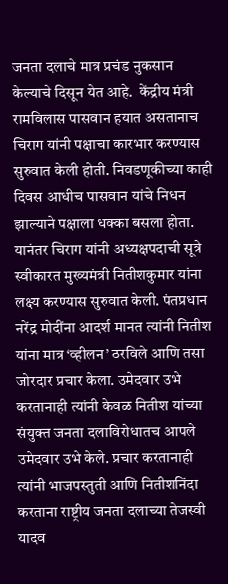जनता दलाचे मात्र प्रचंड नुकसान केल्याचे दिसून येत आहे.  केंद्रीय मंत्री रामविलास पासवान हयात असतानाच चिराग यांनी पक्षाचा कारभार करण्यास सुरुवात केली होती. निवडणूकीच्या काही दिवस आधीच पासवान यांचे निधन झाल्याने पक्षाला धक्का बसला होता. यानंतर चिराग यांनी अध्यक्षपदाची सूत्रे स्वीकारत मुख्यमंत्री नितीशकुमार यांना लक्ष्य करण्यास सुरुवात केली. पंतप्रधान नरेंद्र मोदींना आदर्श मानत त्यांनी नितीश यांना मात्र ‘व्हीलन’ ठरविले आणि तसा जोरदार प्रचार केला. उमेदवार उभे करतानाही त्यांनी केवळ नितीश यांच्या संयुक्त जनता दलाविरोधातच आपले उमेदवार उभे केले. प्रचार करतानाही त्यांनी भाजपस्तुती आणि नितीशनिंदा करताना राष्ट्रीय जनता दलाच्या तेजस्वी यादव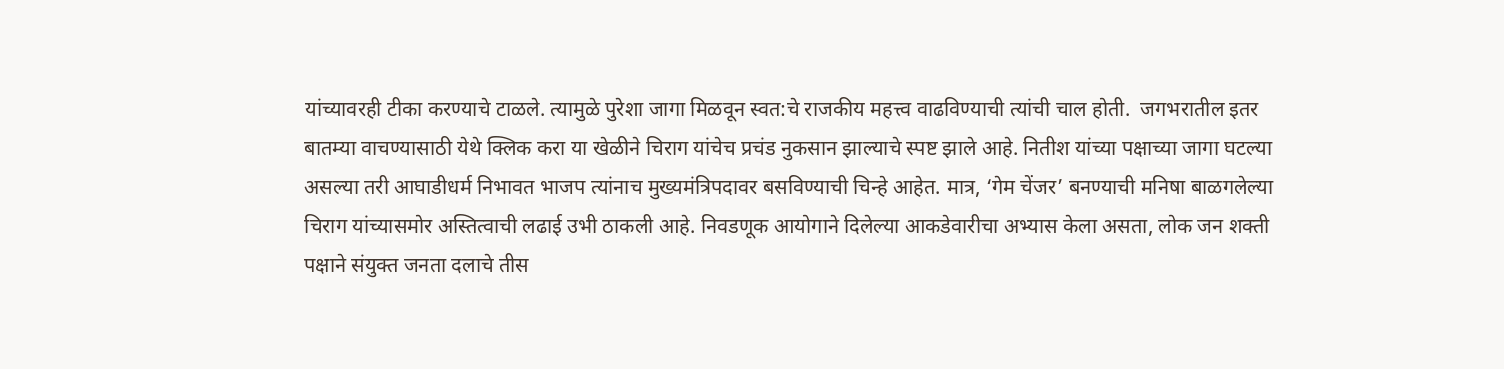यांच्यावरही टीका करण्याचे टाळले. त्यामुळे पुरेशा जागा मिळवून स्वत:चे राजकीय महत्त्व वाढविण्याची त्यांची चाल होती.  जगभरातील इतर बातम्या वाचण्यासाठी येथे क्लिक करा या खेळीने चिराग यांचेच प्रचंड नुकसान झाल्याचे स्पष्ट झाले आहे. नितीश यांच्या पक्षाच्या जागा घटल्या असल्या तरी आघाडीधर्म निभावत भाजप त्यांनाच मुख्यमंत्रिपदावर बसविण्याची चिन्हे आहेत. मात्र, ‘गेम चेंजर’ बनण्याची मनिषा बाळगलेल्या चिराग यांच्यासमोर अस्तित्वाची लढाई उभी ठाकली आहे. निवडणूक आयोगाने दिलेल्या आकडेवारीचा अभ्यास केला असता, लोक जन शक्ती पक्षाने संयुक्त जनता दलाचे तीस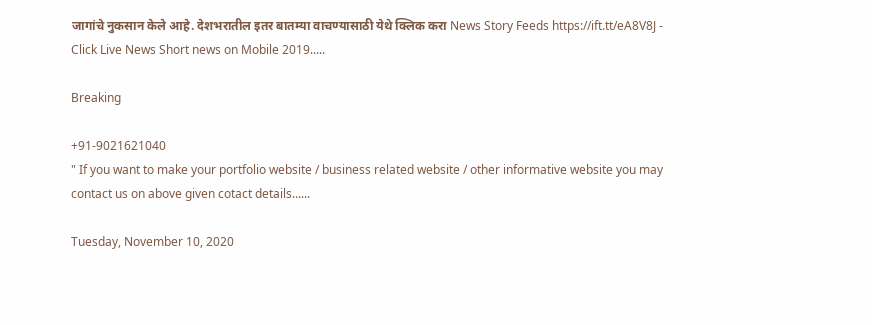जागांचे नुकसान केले आहे. देशभरातील इतर बातम्या वाचण्यासाठी येथे क्लिक करा News Story Feeds https://ift.tt/eA8V8J - Click Live News Short news on Mobile 2019.....

Breaking

+91-9021621040
" If you want to make your portfolio website / business related website / other informative website you may contact us on above given cotact details......

Tuesday, November 10, 2020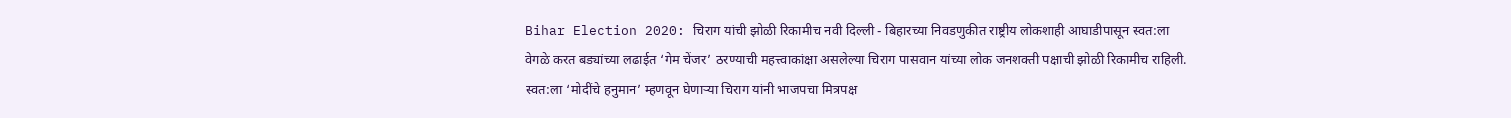Bihar Election 2020: चिराग यांची झोळी रिकामीच नवी दिल्ली - बिहारच्या निवडणुकीत राष्ट्रीय लोकशाही आघाडीपासून स्वत:ला वेगळे करत बड्यांच्या लढाईत ‘गेम चेंजर’ ठरण्याची महत्त्वाकांक्षा असलेल्या चिराग पासवान यांच्या लोक जनशक्ती पक्षाची झोळी रिकामीच राहिली. स्वत:ला ‘मोदींचे हनुमान’ म्हणवून घेणाऱ्या चिराग यांनी भाजपचा मित्रपक्ष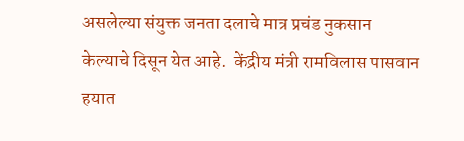असलेल्या संयुक्त जनता दलाचे मात्र प्रचंड नुकसान केल्याचे दिसून येत आहे.  केंद्रीय मंत्री रामविलास पासवान हयात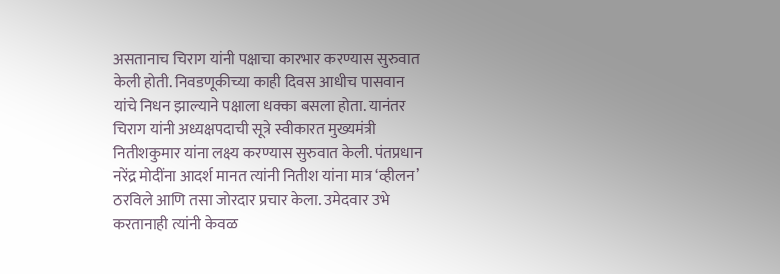असतानाच चिराग यांनी पक्षाचा कारभार करण्यास सुरुवात केली होती. निवडणूकीच्या काही दिवस आधीच पासवान यांचे निधन झाल्याने पक्षाला धक्का बसला होता. यानंतर चिराग यांनी अध्यक्षपदाची सूत्रे स्वीकारत मुख्यमंत्री नितीशकुमार यांना लक्ष्य करण्यास सुरुवात केली. पंतप्रधान नरेंद्र मोदींना आदर्श मानत त्यांनी नितीश यांना मात्र ‘व्हीलन’ ठरविले आणि तसा जोरदार प्रचार केला. उमेदवार उभे करतानाही त्यांनी केवळ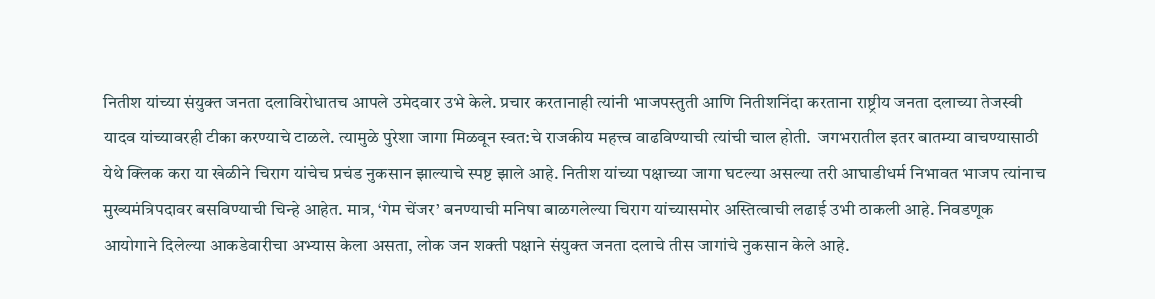नितीश यांच्या संयुक्त जनता दलाविरोधातच आपले उमेदवार उभे केले. प्रचार करतानाही त्यांनी भाजपस्तुती आणि नितीशनिंदा करताना राष्ट्रीय जनता दलाच्या तेजस्वी यादव यांच्यावरही टीका करण्याचे टाळले. त्यामुळे पुरेशा जागा मिळवून स्वत:चे राजकीय महत्त्व वाढविण्याची त्यांची चाल होती.  जगभरातील इतर बातम्या वाचण्यासाठी येथे क्लिक करा या खेळीने चिराग यांचेच प्रचंड नुकसान झाल्याचे स्पष्ट झाले आहे. नितीश यांच्या पक्षाच्या जागा घटल्या असल्या तरी आघाडीधर्म निभावत भाजप त्यांनाच मुख्यमंत्रिपदावर बसविण्याची चिन्हे आहेत. मात्र, ‘गेम चेंजर’ बनण्याची मनिषा बाळगलेल्या चिराग यांच्यासमोर अस्तित्वाची लढाई उभी ठाकली आहे. निवडणूक आयोगाने दिलेल्या आकडेवारीचा अभ्यास केला असता, लोक जन शक्ती पक्षाने संयुक्त जनता दलाचे तीस जागांचे नुकसान केले आहे.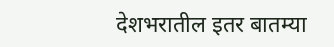देशभरातील इतर बातम्या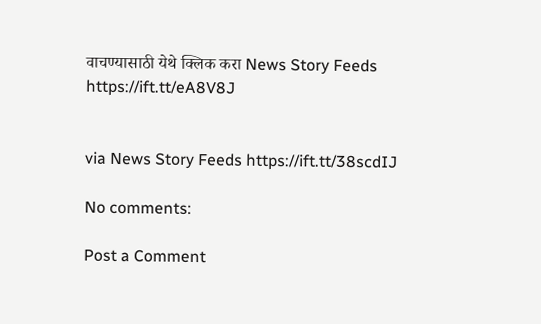वाचण्यासाठी येथे क्लिक करा News Story Feeds https://ift.tt/eA8V8J


via News Story Feeds https://ift.tt/38scdIJ

No comments:

Post a Comment